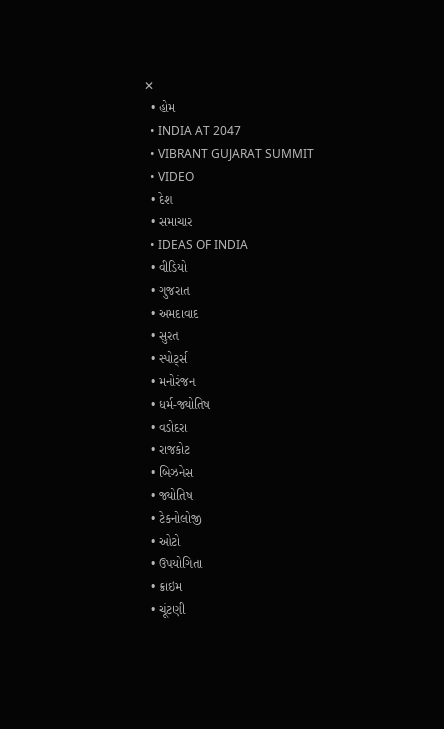✕
  • હોમ
  • INDIA AT 2047
  • VIBRANT GUJARAT SUMMIT
  • VIDEO
  • દેશ
  • સમાચાર
  • IDEAS OF INDIA
  • વીડિયો
  • ગુજરાત
  • અમદાવાદ
  • સુરત
  • સ્પોર્ટ્સ
  • મનોરંજન
  • ધર્મ-જ્યોતિષ
  • વડોદરા
  • રાજકોટ
  • બિઝનેસ
  • જ્યોતિષ
  • ટેકનોલોજી
  • ઓટો
  • ઉપયોગિતા
  • ક્રાઇમ
  • ચૂંટણી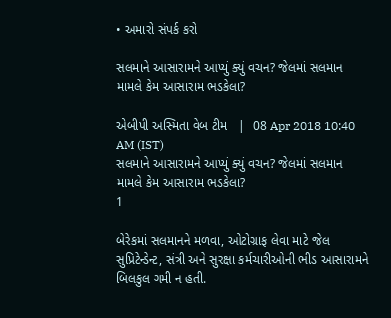• અમારો સંપર્ક કરો

સલમાને આસારામને આપ્યું ક્યું વચન? જેલમાં સલમાન મામલે કેમ આસારામ ભડકેલા?

એબીપી અસ્મિતા વેબ ટીમ   |  08 Apr 2018 10:40 AM (IST)
સલમાને આસારામને આપ્યું ક્યું વચન? જેલમાં સલમાન મામલે કેમ આસારામ ભડકેલા?
1

બેરેકમાં સલમાનને મળવા, ઓટોગ્રાફ લેવા માટે જેલ સુપ્રિટેન્ડેન્ટ, સંત્રી અને સુરક્ષા કર્મચારીઓની ભીડ આસારામને બિલકુલ ગમી ન હતી.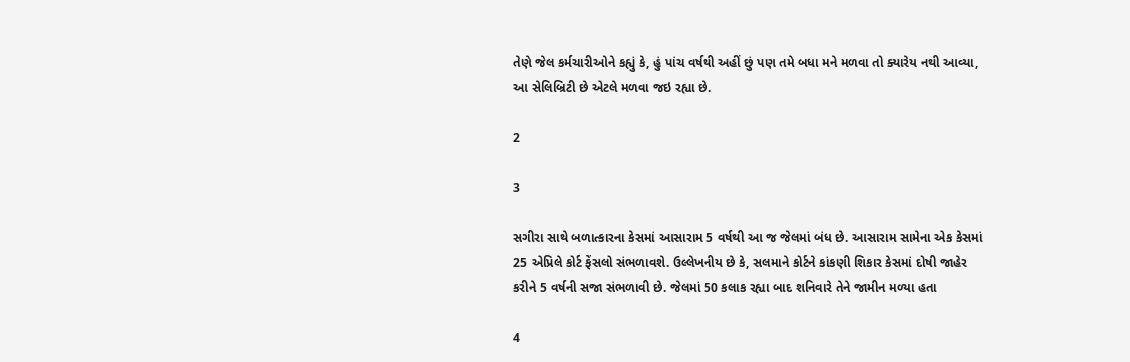તેણે જેલ કર્મચારીઓને કહ્યું કે, હું પાંચ વર્ષથી અહીં છું પણ તમે બધા મને મળવા તો ક્યારેય નથી આવ્યા, આ સેલિબ્રિટી છે એટલે મળવા જઇ રહ્યા છે.

2

3

સગીરા સાથે બળાત્કારના કેસમાં આસારામ 5 વર્ષથી આ જ જેલમાં બંધ છે. આસારામ સામેના એક કેસમાં 25 એપ્રિલે કોર્ટ ફેંસલો સંભળાવશે. ઉલ્લેખનીય છે કે, સલમાને કોર્ટને કાંકણી શિકાર કેસમાં દોષી જાહેર કરીને 5 વર્ષની સજા સંભળાવી છે. જેલમાં 50 કલાક રહ્યા બાદ શનિવારે તેને જામીન મળ્યા હતા

4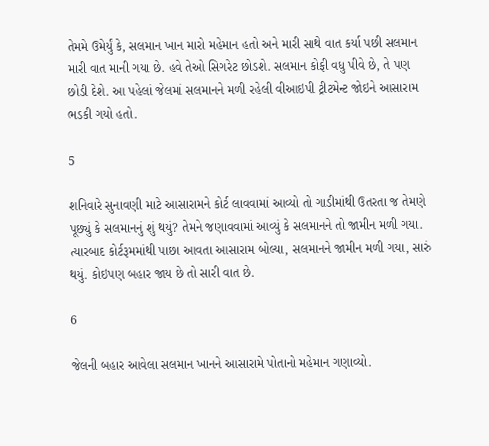તેમમે ઉમેર્યું કે, સલમાન ખાન મારો મહેમાન હતો અને મારી સાથે વાત કર્યા પછી સલમાન મારી વાત માની ગયા છે. હવે તેઓ સિગરેટ છોડશે. સલમાન કોફી વધુ પીવે છે, તે પણ છોડી દેશે. આ પહેલાં જેલમાં સલમાનને મળી રહેલી વીઆઇપી ટ્રીટમેન્ટ જોઇને આસારામ ભડકી ગયો હતો.

5

શનિવારે સુનાવણી માટે આસારામને કોર્ટ લાવવામાં આવ્યો તો ગાડીમાંથી ઉતરતા જ તેમણે પૂછ્યું કે સલમાનનું શું થયું? તેમને જણાવવામાં આવ્યું કે સલમાનને તો જામીન મળી ગયા. ત્યારબાદ કોર્ટરૂમમાંથી પાછા આવતા આસારામ બોલ્યા, સલમાનને જામીન મળી ગયા, સારું થયું. કોઇપણ બહાર જાય છે તો સારી વાત છે.

6

જેલની બહાર આવેલા સલમાન ખાનને આસારામે પોતાનો મહેમાન ગણાવ્યો.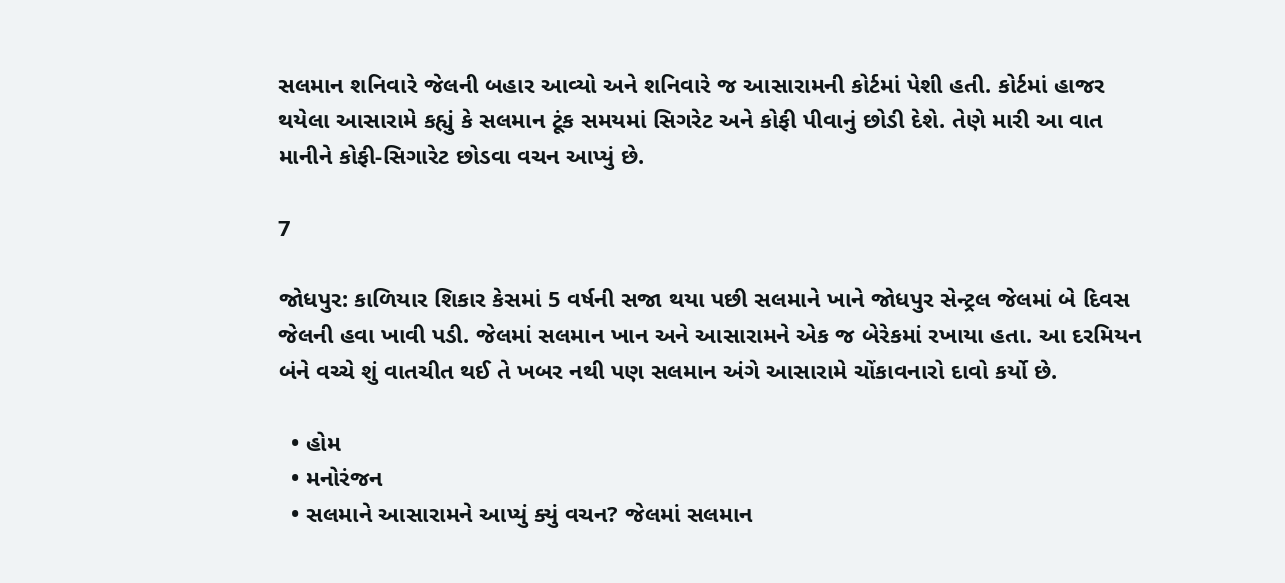સલમાન શનિવારે જેલની બહાર આવ્યો અને શનિવારે જ આસારામની કોર્ટમાં પેશી હતી. કોર્ટમાં હાજર થયેલા આસારામે કહ્યું કે સલમાન ટૂંક સમયમાં સિગરેટ અને કોફી પીવાનું છોડી દેશે. તેણે મારી આ વાત માનીને કોફી-સિગારેટ છોડવા વચન આપ્યું છે.

7

જોધપુર: કાળિયાર શિકાર કેસમાં 5 વર્ષની સજા થયા પછી સલમાને ખાને જોધપુર સેન્ટ્રલ જેલમાં બે દિવસ જેલની હવા ખાવી પડી. જેલમાં સલમાન ખાન અને આસારામને એક જ બેરેકમાં રખાયા હતા. આ દરમિયન બંને વચ્ચે શું વાતચીત થઈ તે ખબર નથી પણ સલમાન અંગે આસારામે ચોંકાવનારો દાવો કર્યો છે.

  • હોમ
  • મનોરંજન
  • સલમાને આસારામને આપ્યું ક્યું વચન? જેલમાં સલમાન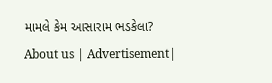મામલે કેમ આસારામ ભડકેલા?
About us | Advertisement|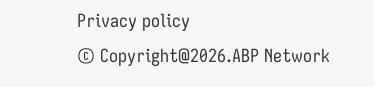Privacy policy
© Copyright@2026.ABP Network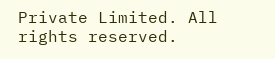Private Limited. All rights reserved.